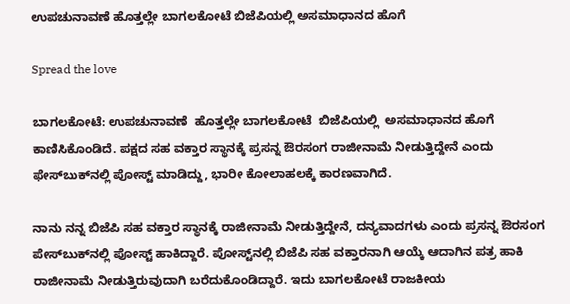ಉಪಚುನಾವಣೆ ಹೊತ್ತಲ್ಲೇ ಬಾಗಲಕೋಟೆ ಬಿಜೆಪಿಯಲ್ಲಿ ಅಸಮಾಧಾನದ ಹೊಗೆ

Spread the love

ಬಾಗಲಕೋಟೆ: ಉಪಚುನಾವಣೆ  ಹೊತ್ತಲ್ಲೇ ಬಾಗಲಕೋಟೆ  ಬಿಜೆಪಿಯಲ್ಲಿ  ಅಸಮಾಧಾನದ ಹೊಗೆ ಕಾಣಿಸಿಕೊಂಡಿದೆ. ಪಕ್ಷದ ಸಹ ವಕ್ತಾರ ಸ್ಥಾನಕ್ಕೆ ಪ್ರಸನ್ನ ಔರಸಂಗ ರಾಜೀನಾಮೆ ನೀಡುತ್ತಿದ್ದೇನೆ ಎಂದು ಫೇಸ್‌ಬುಕ್‌ನಲ್ಲಿ ಪೋಸ್ಟ್‌ ಮಾಡಿದ್ದು, ಭಾರೀ ಕೋಲಾಹಲಕ್ಕೆ ಕಾರಣವಾಗಿದೆ.

ನಾನು ನನ್ನ ಬಿಜೆಪಿ ಸಹ ವಕ್ತಾರ ಸ್ಥಾನಕ್ಕೆ ರಾಜೀನಾಮೆ ನೀಡುತ್ತಿದ್ದೇನೆ, ದನ್ಯವಾದಗಳು ಎಂದು ಪ್ರಸನ್ನ ಔರಸಂಗ ಪೇಸ್‌ಬುಕ್‌ನಲ್ಲಿ ಪೋಸ್ಟ್‌ ಹಾಕಿದ್ದಾರೆ. ಪೋಸ್ಟ್‌ನಲ್ಲಿ ಬಿಜೆಪಿ ಸಹ ವಕ್ತಾರನಾಗಿ ಆಯ್ಕೆ ಆದಾಗಿನ ಪತ್ರ ಹಾಕಿ ರಾಜೀನಾಮೆ ನೀಡುತ್ತಿರುವುದಾಗಿ ಬರೆದುಕೊಂಡಿದ್ದಾರೆ. ಇದು ಬಾಗಲಕೋಟೆ ರಾಜಕೀಯ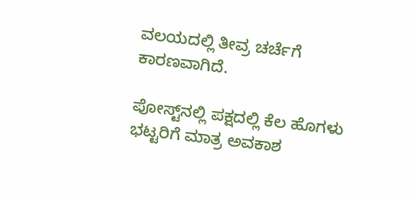ವಲಯದಲ್ಲಿ ತೀವ್ರ ಚರ್ಚೆಗೆ ಕಾರಣವಾಗಿದೆ.

ಪೋಸ್ಟ್‌ನಲ್ಲಿ ಪಕ್ಷದಲ್ಲಿ ಕೆಲ ಹೊಗಳು ಭಟ್ಟರಿಗೆ ಮಾತ್ರ ಅವಕಾಶ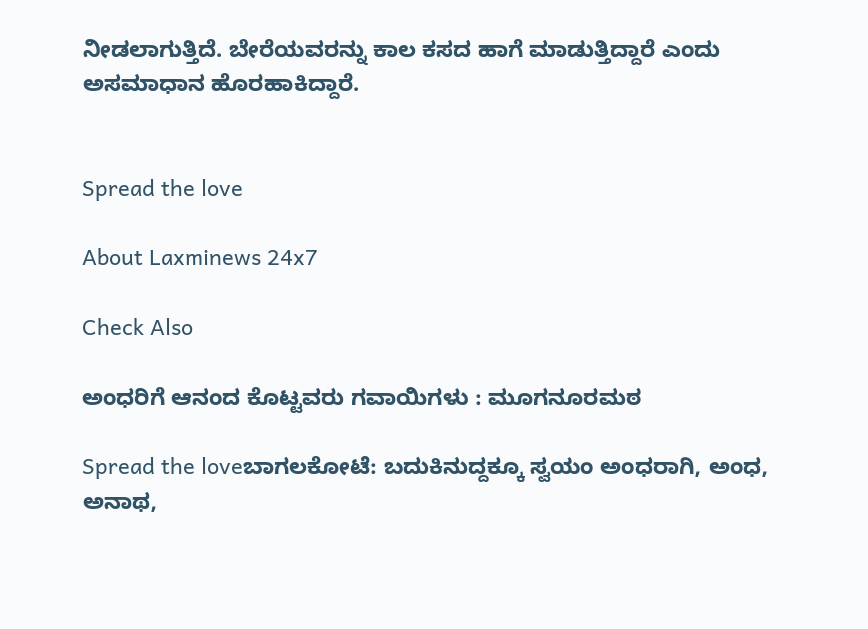ನೀಡಲಾಗುತ್ತಿದೆ. ಬೇರೆಯವರನ್ನು ಕಾಲ ಕಸದ ಹಾಗೆ ಮಾಡುತ್ತಿದ್ದಾರೆ ಎಂದು ಅಸಮಾಧಾನ ಹೊರಹಾಕಿದ್ದಾರೆ.


Spread the love

About Laxminews 24x7

Check Also

ಅಂಧರಿಗೆ ಆನಂದ ಕೊಟ್ಟವರು ಗವಾಯಿಗಳು : ಮೂಗನೂರಮಠ

Spread the loveಬಾಗಲಕೋಟೆ: ಬದುಕಿನುದ್ದಕ್ಕೂ ಸ್ವಯಂ ಅಂಧರಾಗಿ, ಅಂಧ, ಅನಾಥ,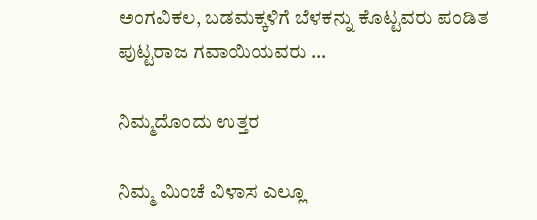ಅಂಗವಿಕಲ, ಬಡಮಕ್ಕಳಿಗೆ ಬೆಳಕನ್ನು ಕೊಟ್ಟವರು ಪಂಡಿತ ಪುಟ್ಟರಾಜ ಗವಾಯಿಯವರು …

ನಿಮ್ಮದೊಂದು ಉತ್ತರ

ನಿಮ್ಮ ಮಿಂಚೆ ವಿಳಾಸ ಎಲ್ಲೂ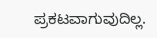ಪ್ರಕಟವಾಗುವುದಿಲ್ಲ.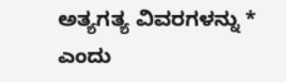ಅತ್ಯಗತ್ಯ ವಿವರಗಳನ್ನು * ಎಂದು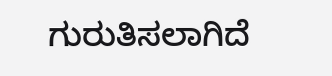ಗುರುತಿಸಲಾಗಿದೆ